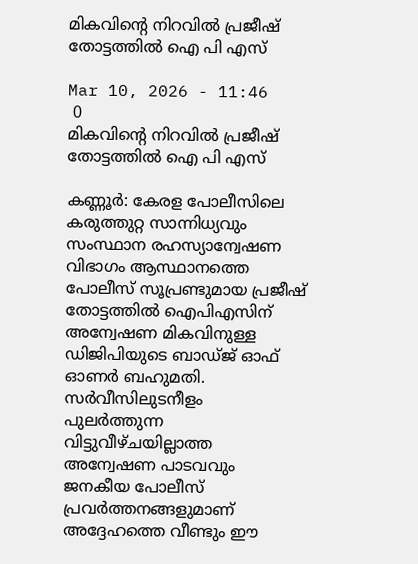മികവിന്റെ നിറവിൽ പ്രജീഷ് തോട്ടത്തിൽ ഐ പി എസ്

Mar 10, 2026 - 11:46
 0
മികവിന്റെ നിറവിൽ പ്രജീഷ് തോട്ടത്തിൽ ഐ പി എസ്

കണ്ണൂർ: കേരള പോലീസിലെ കരുത്തുറ്റ സാന്നിധ്യവും സംസ്ഥാന രഹസ്യാന്വേഷണ വിഭാഗം ആസ്ഥാനത്തെ പോലീസ് സൂപ്രണ്ടുമായ പ്രജീഷ് തോട്ടത്തിൽ ഐപിഎസിന് അന്വേഷണ മികവിനുള്ള ഡിജിപിയുടെ ബാഡ്ജ് ഓഫ് ഓണർ ബഹുമതി. സർവീസിലുടനീളം പുലർത്തുന്ന വിട്ടുവീഴ്ചയില്ലാത്ത അന്വേഷണ പാടവവും ജനകീയ പോലീസ് പ്രവർത്തനങ്ങളുമാണ് അദ്ദേഹത്തെ വീണ്ടും ഈ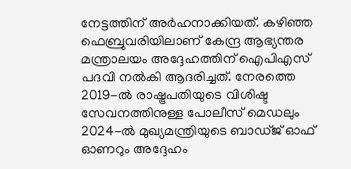നേട്ടത്തിന് അർഹനാക്കിയത്. കഴിഞ്ഞ ഫെബ്രുവരിയിലാണ് കേന്ദ്ര ആഭ്യന്തര മന്ത്രാലയം അദ്ദേഹത്തിന് ഐപിഎസ് പദവി നൽകി ആദരിച്ചത്. നേരത്തെ 2019-ൽ രാഷ്ട്രപതിയുടെ വിശിഷ്ട സേവനത്തിനുള്ള പോലീസ് മെഡലും 2024-ൽ മുഖ്യമന്ത്രിയുടെ ബാഡ്ജ് ഓഫ് ഓണറും അദ്ദേഹം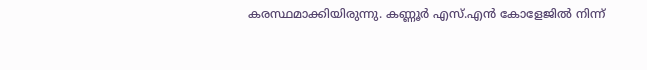കരസ്ഥമാക്കിയിരുന്നു. കണ്ണൂർ എസ്.എൻ കോളേജിൽ നിന്ന്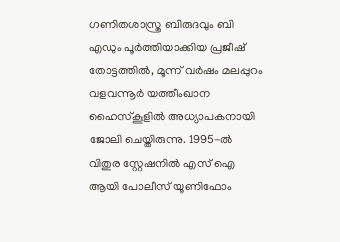ഗണിതശാസ്ത്ര ബിരുദവും ബി എഡും പൂർത്തിയാക്കിയ പ്രജീഷ് തോട്ടത്തിൽ, മൂന്ന് വർഷം മലപ്പുറം വളവന്നൂർ യത്തീംഖാന ഹൈസ്കൂളിൽ അധ്യാപകനായി ജോലി ചെയ്തിരുന്നു. 1995-ൽ വിതുര സ്റ്റേഷനിൽ എസ് ഐ ആയി പോലീസ് യൂണിഫോം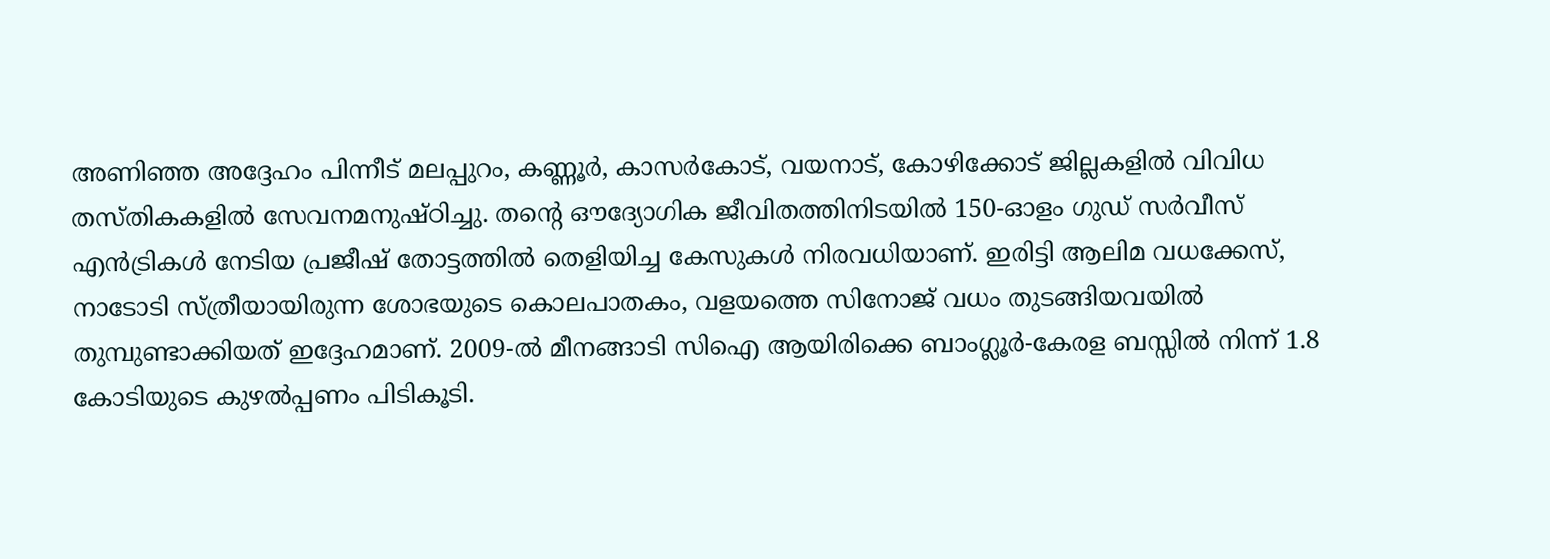അണിഞ്ഞ അദ്ദേഹം പിന്നീട് മലപ്പുറം, കണ്ണൂർ, കാസർകോട്, വയനാട്, കോഴിക്കോട് ജില്ലകളിൽ വിവിധ തസ്തികകളിൽ സേവനമനുഷ്ഠിച്ചു. തന്റെ ഔദ്യോഗിക ജീവിതത്തിനിടയിൽ 150-ഓളം ഗുഡ് സർവീസ് എൻട്രികൾ നേടിയ പ്രജീഷ് തോട്ടത്തിൽ തെളിയിച്ച കേസുകൾ നിരവധിയാണ്. ഇരിട്ടി ആലിമ വധക്കേസ്, നാടോടി സ്ത്രീയായിരുന്ന ശോഭയുടെ കൊലപാതകം, വളയത്തെ സിനോജ് വധം തുടങ്ങിയവയിൽ തുമ്പുണ്ടാക്കിയത് ഇദ്ദേഹമാണ്. 2009-ൽ മീനങ്ങാടി സിഐ ആയിരിക്കെ ബാംഗ്ലൂർ-കേരള ബസ്സിൽ നിന്ന് 1.8 കോടിയുടെ കുഴൽപ്പണം പിടികൂടി.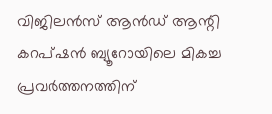വിജിലൻസ് ആൻഡ് ആന്റി കറപ്ഷൻ ബ്യൂറോയിലെ മികച്ച പ്രവർത്തനത്തിന്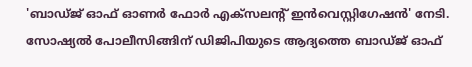'ബാഡ്ജ് ഓഫ് ഓണർ ഫോർ എക്സലന്റ് ഇൻവെസ്റ്റിഗേഷൻ' നേടി. സോഷ്യൽ പോലീസിങ്ങിന് ഡിജിപിയുടെ ആദ്യത്തെ ബാഡ്ജ് ഓഫ്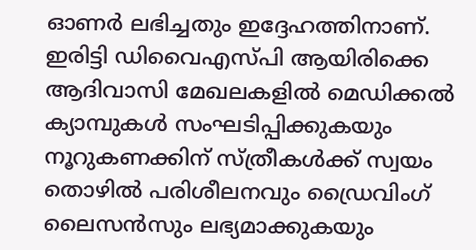ഓണർ ലഭിച്ചതും ഇദ്ദേഹത്തിനാണ്. ഇരിട്ടി ഡിവൈഎസ്പി ആയിരിക്കെ ആദിവാസി മേഖലകളിൽ മെഡിക്കൽ ക്യാമ്പുകൾ സംഘടിപ്പിക്കുകയും നൂറുകണക്കിന് സ്ത്രീകൾക്ക് സ്വയം തൊഴിൽ പരിശീലനവും ഡ്രൈവിംഗ് ലൈസൻസും ലഭ്യമാക്കുകയും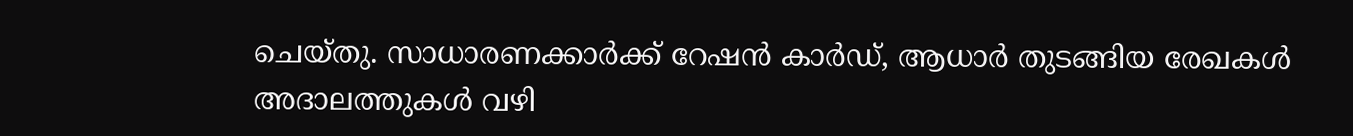ചെയ്തു. സാധാരണക്കാർക്ക് റേഷൻ കാർഡ്, ആധാർ തുടങ്ങിയ രേഖകൾ അദാലത്തുകൾ വഴി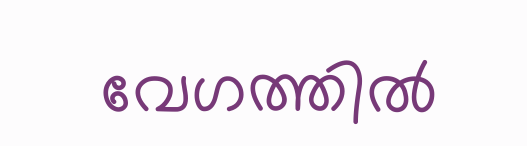വേഗത്തിൽ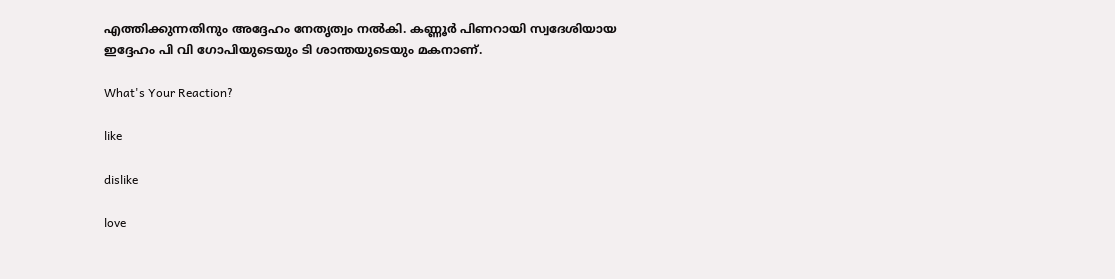എത്തിക്കുന്നതിനും അദ്ദേഹം നേതൃത്വം നൽകി. കണ്ണൂർ പിണറായി സ്വദേശിയായ ഇദ്ദേഹം പി വി ഗോപിയുടെയും ടി ശാന്തയുടെയും മകനാണ്.

What's Your Reaction?

like

dislike

love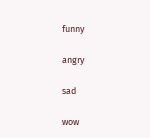funny

angry

sad

wow